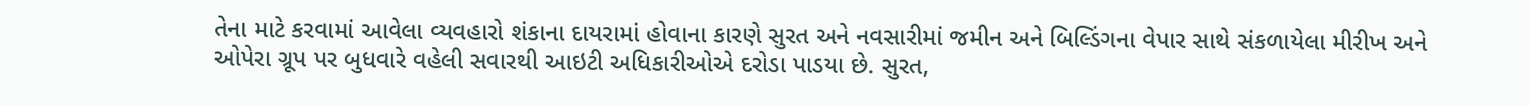તેના માટે કરવામાં આવેલા વ્યવહારો શંકાના દાયરામાં હોવાના કારણે સુરત અને નવસારીમાં જમીન અને બિલ્ડિંગના વેપાર સાથે સંકળાયેલા મીરીખ અને ઓપેરા ગ્રૂપ પર બુધવારે વહેલી સવારથી આઇટી અધિકારીઓએ દરોડા પાડયા છે. સુરત,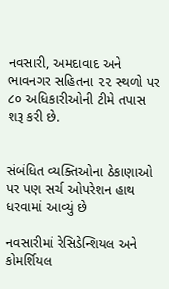નવસારી, અમદાવાદ અને ભાવનગર સહિતના ૨૨ સ્થળો પર ૮૦ અધિકારીઓની ટીમે તપાસ શરૂ કરી છે.


સંબંધિત વ્યક્તિઓના ઠેકાણાઓ પર પણ સર્ચ ઓપરેશન હાથ ધરવામાં આવ્યું છે

નવસારીમાં રેસિડેન્શિયલ અને કોમર્શિયલ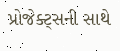પ્રોજેક્ટ્સની સાથે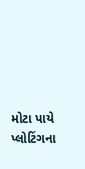મોટા પાયે પ્લોટિંગના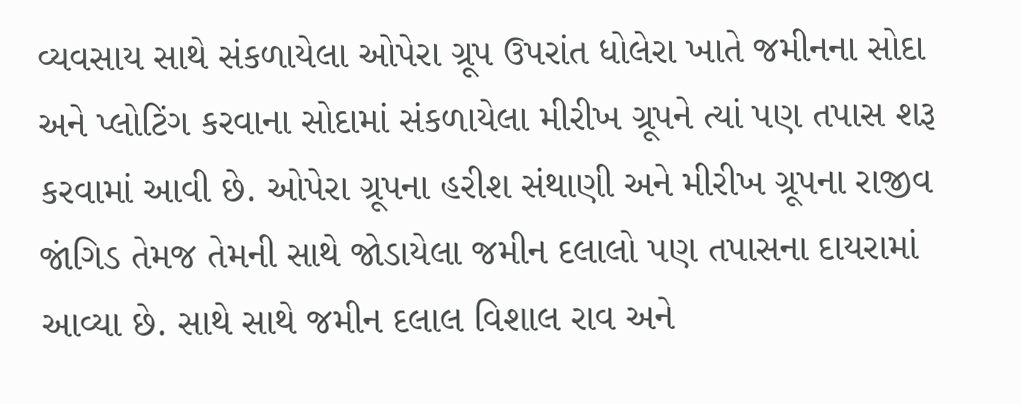વ્યવસાય સાથે સંકળાયેલા ઓપેરા ગ્રૂપ ઉપરાંત ધોલેરા ખાતે જમીનના સોદા અને પ્લોટિંગ કરવાના સોદામાં સંકળાયેલા મીરીખ ગ્રૂપને ત્યાં પણ તપાસ શરૂ કરવામાં આવી છે. ઓપેરા ગ્રૂપના હરીશ સંથાણી અને મીરીખ ગ્રૂપના રાજીવ જાંગિડ તેમજ તેમની સાથે જોડાયેલા જમીન દલાલો પણ તપાસના દાયરામાં આવ્યા છે. સાથે સાથે જમીન દલાલ વિશાલ રાવ અને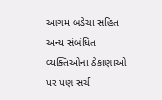આગમ બડેચા સહિત અન્ય સંબંધિત વ્યક્તિઓના ઠેકાણાઓ પર પણ સર્ચ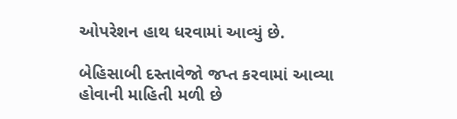ઓપરેશન હાથ ધરવામાં આવ્યું છે.

બેહિસાબી દસ્તાવેજો જપ્ત કરવામાં આવ્યા હોવાની માહિતી મળી છે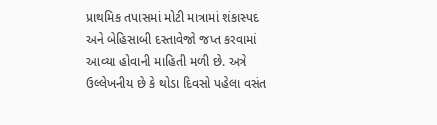પ્રાથમિક તપાસમાં મોટી માત્રામાં શંકાસ્પદ અને બેહિસાબી દસ્તાવેજો જપ્ત કરવામાં આવ્યા હોવાની માહિતી મળી છે. અત્રે ઉલ્લેખનીય છે કે થોડા દિવસો પહેલા વસંત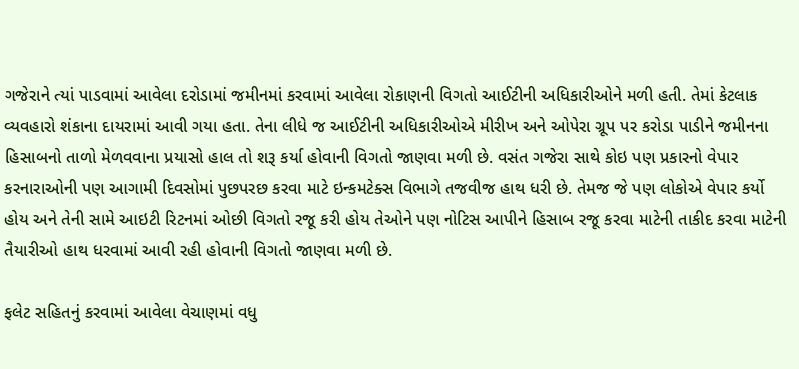ગજેરાને ત્યાં પાડવામાં આવેલા દરોડામાં જમીનમાં કરવામાં આવેલા રોકાણની વિગતો આઈટીની અધિકારીઓને મળી હતી. તેમાં કેટલાક વ્યવહારો શંકાના દાયરામાં આવી ગયા હતા. તેના લીધે જ આઈટીની અધિકારીઓએ મીરીખ અને ઓપેરા ગ્રૂપ પર કરોડા પાડીને જમીનના હિસાબનો તાળો મેળવવાના પ્રયાસો હાલ તો શરૂ કર્યા હોવાની વિગતો જાણવા મળી છે. વસંત ગજેરા સાથે કોઇ પણ પ્રકારનો વેપાર કરનારાઓની પણ આગામી દિવસોમાં પુછપરછ કરવા માટે ઇન્કમટેક્સ વિભાગે તજવીજ હાથ ધરી છે. તેમજ જે પણ લોકોએ વેપાર કર્યો હોય અને તેની સામે આઇટી રિટનમાં ઓછી વિગતો રજૂ કરી હોય તેઓને પણ નોટિસ આપીને હિસાબ રજૂ કરવા માટેની તાકીદ કરવા માટેની તૈયારીઓ હાથ ધરવામાં આવી રહી હોવાની વિગતો જાણવા મળી છે.

ફલેટ સહિતનું કરવામાં આવેલા વેચાણમાં વધુ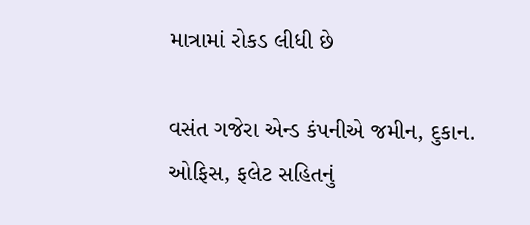માત્રામાં રોકડ લીધી છે

વસંત ગજેરા એન્ડ કંપનીએ જમીન, દુકાન. ઓફિસ, ફલેટ સહિતનું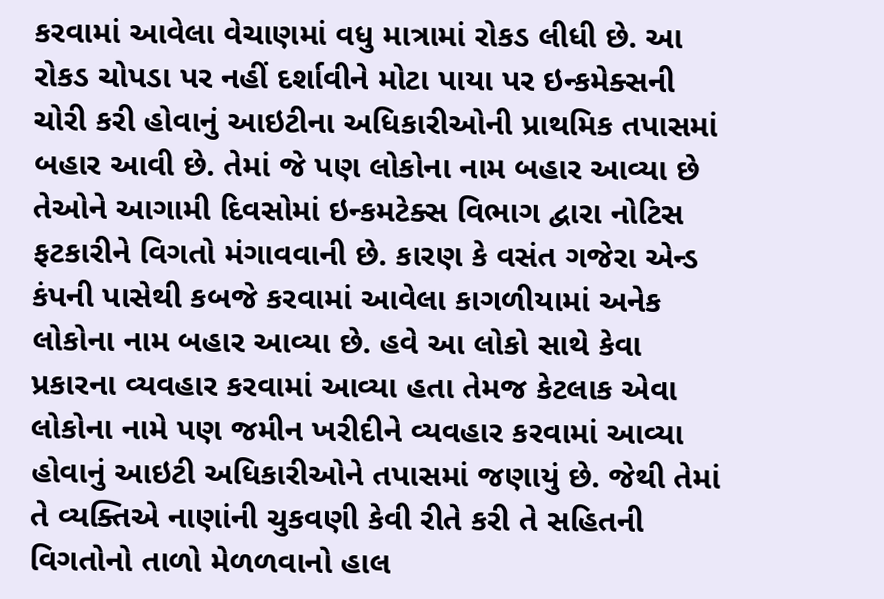કરવામાં આવેલા વેચાણમાં વધુ માત્રામાં રોકડ લીધી છે. આ રોકડ ચોપડા પર નહીં દર્શાવીને મોટા પાયા પર ઇન્કમેક્સની ચોરી કરી હોવાનું આઇટીના અધિકારીઓની પ્રાથમિક તપાસમાં બહાર આવી છે. તેમાં જે પણ લોકોના નામ બહાર આવ્યા છે તેઓને આગામી દિવસોમાં ઇન્કમટેક્સ વિભાગ દ્વારા નોટિસ ફટકારીને વિગતો મંગાવવાની છે. કારણ કે વસંત ગજેરા એન્ડ કંપની પાસેથી કબજે કરવામાં આવેલા કાગળીયામાં અનેક લોકોના નામ બહાર આવ્યા છે. હવે આ લોકો સાથે કેવા પ્રકારના વ્યવહાર કરવામાં આવ્યા હતા તેમજ કેટલાક એવા લોકોના નામે પણ જમીન ખરીદીને વ્યવહાર કરવામાં આવ્યા હોવાનું આઇટી અધિકારીઓને તપાસમાં જણાયું છે. જેથી તેમાં તે વ્યક્તિએ નાણાંની ચુકવણી કેવી રીતે કરી તે સહિતની વિગતોનો તાળો મેળળવાનો હાલ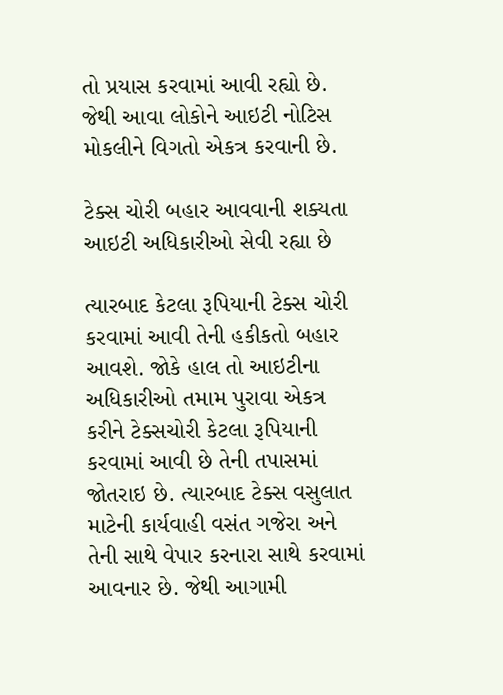તો પ્રયાસ કરવામાં આવી રહ્યો છે. જેથી આવા લોકોને આઇટી નોટિસ મોકલીને વિગતો એકત્ર કરવાની છે.

ટેક્સ ચોરી બહાર આવવાની શક્યતા આઇટી અધિકારીઓ સેવી રહ્યા છે

ત્યારબાદ કેટલા રૂપિયાની ટેક્સ ચોરી કરવામાં આવી તેની હકીકતો બહાર આવશે. જોકે હાલ તો આઇટીના અધિકારીઓ તમામ પુરાવા એકત્ર કરીને ટેક્સચોરી કેટલા રૂપિયાની કરવામાં આવી છે તેની તપાસમાં જોતરાઇ છે. ત્યારબાદ ટેક્સ વસુલાત માટેની કાર્યવાહી વસંત ગજેરા અને તેની સાથે વેપાર કરનારા સાથે કરવામાં આવનાર છે. જેથી આગામી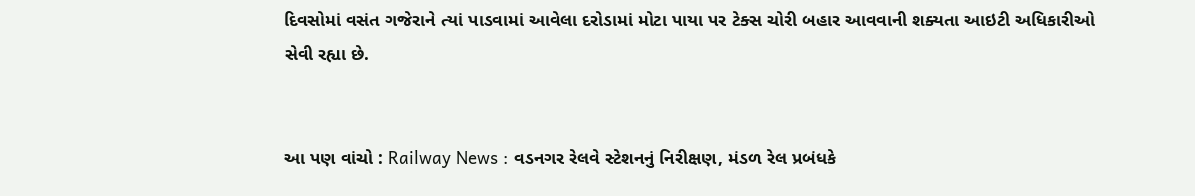દિવસોમાં વસંત ગજેરાને ત્યાં પાડવામાં આવેલા દરોડામાં મોટા પાયા પર ટેક્સ ચોરી બહાર આવવાની શક્યતા આઇટી અધિકારીઓ સેવી રહ્યા છે.


આ પણ વાંચો : Railway News : વડનગર રેલવે સ્ટેશનનું નિરીક્ષણ, મંડળ રેલ પ્રબંધકે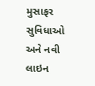મુસાફર સુવિધાઓ અને નવી લાઇન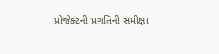પ્રોજેક્ટની પ્રગતિની સમીક્ષા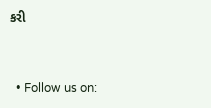કરી


  • Follow us on: